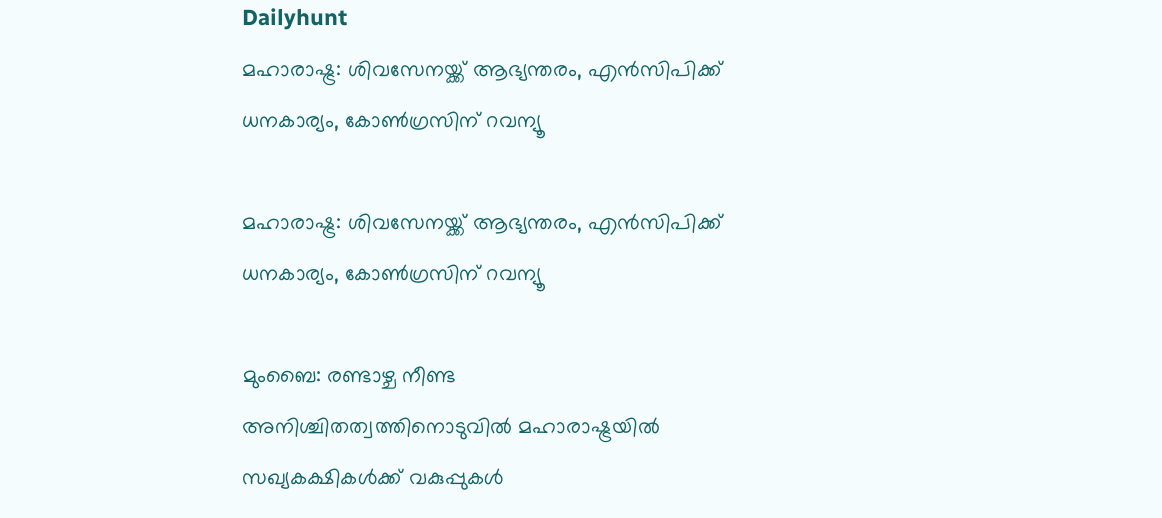Dailyhunt
മഹാരാഷ്ട്ര: ശിവസേനയ്ക്ക് ആഭ്യന്തരം, എന്‍സിപിക്ക് ധനകാര്യം, കോണ്‍ഗ്രസിന് റവന്യൂ

മഹാരാഷ്ട്ര: ശിവസേനയ്ക്ക് ആഭ്യന്തരം, എന്‍സിപിക്ക് ധനകാര്യം, കോണ്‍ഗ്രസിന് റവന്യൂ

മുംബൈ: രണ്ടാഴ്ച നീണ്ട അനിശ്ചിതത്വത്തിനൊടുവില്‍ മഹാരാഷ്ട്രയില്‍ സഖ്യകക്ഷികള്‍ക്ക് വകുപ്പുകള്‍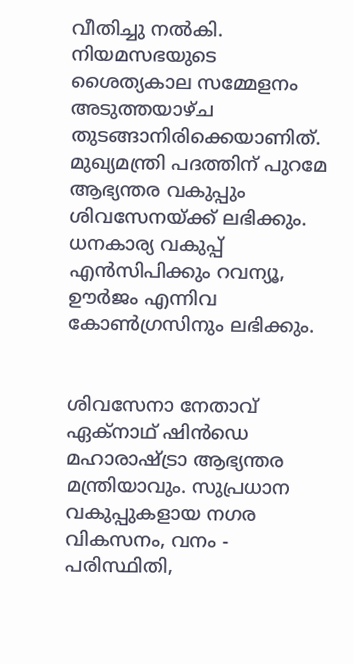വീതിച്ചു നല്‍കി. നിയമസഭയുടെ ശൈത്യകാല സമ്മേളനം അടുത്തയാഴ്ച തുടങ്ങാനിരിക്കെയാണിത്. മുഖ്യമന്ത്രി പദത്തിന് പുറമേ ആഭ്യന്തര വകുപ്പും ശിവസേനയ്ക്ക് ലഭിക്കും. ധനകാര്യ വകുപ്പ് എന്‍സിപിക്കും റവന്യൂ, ഊര്‍ജം എന്നിവ കോണ്‍ഗ്രസിനും ലഭിക്കും.


ശിവസേനാ നേതാവ് ഏക്‌നാഥ് ഷിന്‍ഡെ മഹാരാഷ്ട്രാ ആഭ്യന്തര മന്ത്രിയാവും. സുപ്രധാന വകുപ്പുകളായ നഗര വികസനം, വനം - പരിസ്ഥിതി,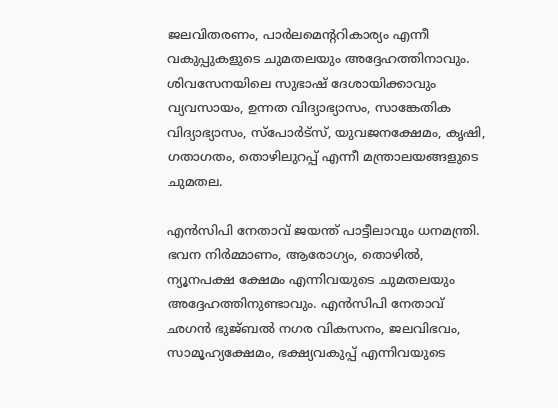ജലവിതരണം, പാര്‍ലമെന്ററികാര്യം എന്നീ വകുപ്പുകളുടെ ചുമതലയും അദ്ദേഹത്തിനാവും. ശിവസേനയിലെ സുഭാഷ് ദേശായിക്കാവും വ്യവസായം, ഉന്നത വിദ്യാഭ്യാസം, സാങ്കേതിക വിദ്യാഭ്യാസം, സ്‌പോര്‍ട്‌സ്, യുവജനക്ഷേമം, കൃഷി, ഗതാഗതം, തൊഴിലുറപ്പ് എന്നീ മന്ത്രാലയങ്ങളുടെ ചുമതല.

എന്‍സിപി നേതാവ് ജയന്ത് പാട്ടീലാവും ധനമന്ത്രി. ഭവന നിര്‍മ്മാണം, ആരോഗ്യം, തൊഴില്‍, ന്യൂനപക്ഷ ക്ഷേമം എന്നിവയുടെ ചുമതലയും അദ്ദേഹത്തിനുണ്ടാവും. എന്‍സിപി നേതാവ് ഛഗന്‍ ഭുജ്ബല്‍ നഗര വികസനം, ജലവിഭവം, സാമൂഹ്യക്ഷേമം, ഭക്ഷ്യവകുപ്പ് എന്നിവയുടെ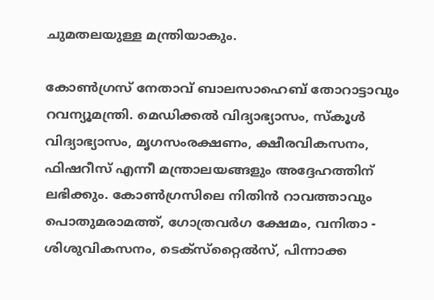ചുമതലയുള്ള മന്ത്രിയാകും.

കോണ്‍ഗ്രസ് നേതാവ് ബാലസാഹെബ് തോറാട്ടാവും റവന്യൂമന്ത്രി. മെഡിക്കല്‍ വിദ്യാഭ്യാസം, സ്‌കൂള്‍ വിദ്യാഭ്യാസം, മൃഗസംരക്ഷണം, ക്ഷീരവികസനം, ഫിഷറീസ് എന്നീ മന്ത്രാലയങ്ങളും അദ്ദേഹത്തിന് ലഭിക്കും. കോണ്‍ഗ്രസിലെ നിതിന്‍ റാവത്താവും പൊതുമരാമത്ത്, ഗോത്രവര്‍ഗ ക്ഷേമം, വനിതാ - ശിശുവികസനം, ടെക്‌സ്‌റ്റൈല്‍സ്, പിന്നാക്ക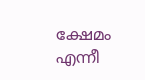ക്ഷേമം എന്നീ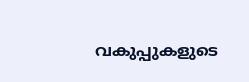വകുപ്പുകളുടെ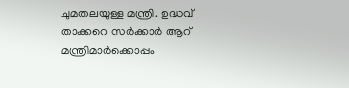ചുമതലയുള്ള മന്ത്രി. ഉദ്ധവ് താക്കറെ സര്‍ക്കാര്‍ ആറ് മന്ത്രിമാര്‍ക്കൊപ്പം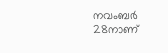നവംബര്‍ 28നാണ്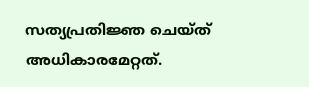സത്യപ്രതിജ്ഞ ചെയ്ത് അധികാരമേറ്റത്.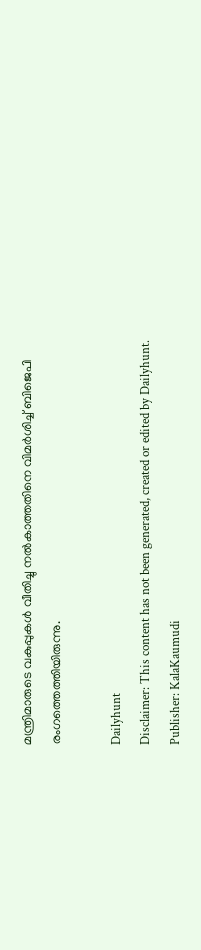മന്ത്രിമാരുടെ വകുപ്പുകള്‍ വീതിച്ചു നല്‍കാത്തതിനെ വിമര്‍ശിച്ച്‌ ബിജെപി രംഗത്തെത്തിയിരുന്നു.

Dailyhunt
Disclaimer: This content has not been generated, created or edited by Dailyhunt. Publisher: KalaKaumudi